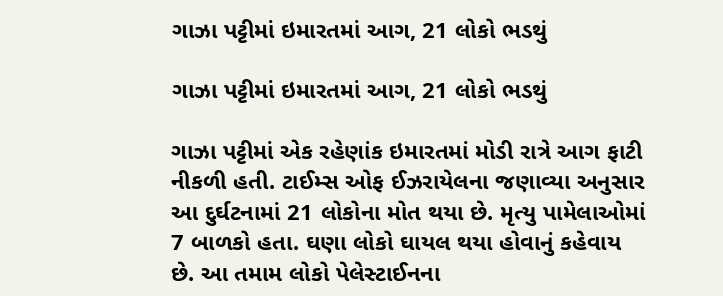ગાઝા પટ્ટીમાં ઇમારતમાં આગ, 21 લોકો ભડથું

ગાઝા પટ્ટીમાં ઇમારતમાં આગ, 21 લોકો ભડથું

ગાઝા પટ્ટીમાં એક રહેણાંક ઇમારતમાં મોડી રાત્રે આગ ફાટી નીકળી હતી. ટાઈમ્સ ઓફ ઈઝરાયેલના જણાવ્યા અનુસાર આ દુર્ઘટનામાં 21 લોકોના મોત થયા છે. મૃત્યુ પામેલાઓમાં 7 બાળકો હતા. ઘણા લોકો ઘાયલ થયા હોવાનું કહેવાય છે. આ તમામ લોકો પેલેસ્ટાઈનના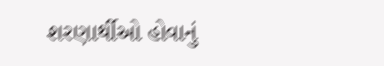શરણાર્થીઓ હોવાનું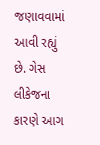જણાવવામાં આવી રહ્યું છે. ગેસ લીકેજના કારણે આગ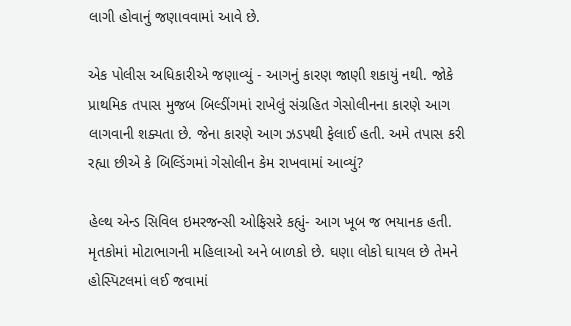લાગી હોવાનું જણાવવામાં આવે છે.

એક પોલીસ અધિકારીએ જણાવ્યું - આગનું કારણ જાણી શકાયું નથી. જોકે પ્રાથમિક તપાસ મુજબ બિલ્ડીંગમાં રાખેલું સંગ્રહિત ગેસોલીનના કારણે આગ લાગવાની શક્યતા છે. જેના કારણે આગ ઝડપથી ફેલાઈ હતી. અમે તપાસ કરી રહ્યા છીએ કે બિલ્ડિંગમાં ગેસોલીન કેમ રાખવામાં આવ્યું?

હેલ્થ એન્ડ સિવિલ ઇમરજન્સી ઓફિસરે કહ્યું- આગ ખૂબ જ ભયાનક હતી. મૃતકોમાં મોટાભાગની મહિલાઓ અને બાળકો છે. ઘણા લોકો ઘાયલ છે તેમને હોસ્પિટલમાં લઈ જવામાં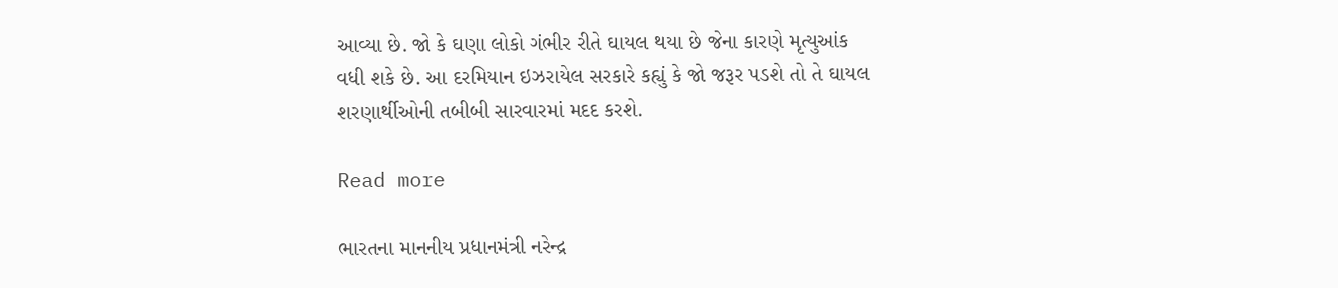આવ્યા છે. જો કે ઘણા લોકો ગંભીર રીતે ઘાયલ થયા છે જેના કારણે મૃત્યુઆંક વધી શકે છે. આ દરમિયાન ઇઝરાયેલ સરકારે કહ્યું કે જો જરૂર પડશે તો તે ઘાયલ શરણાર્થીઓની તબીબી સારવારમાં મદદ કરશે.

Read more

ભારતના માનનીય પ્રધાનમંત્રી નરેન્દ્ર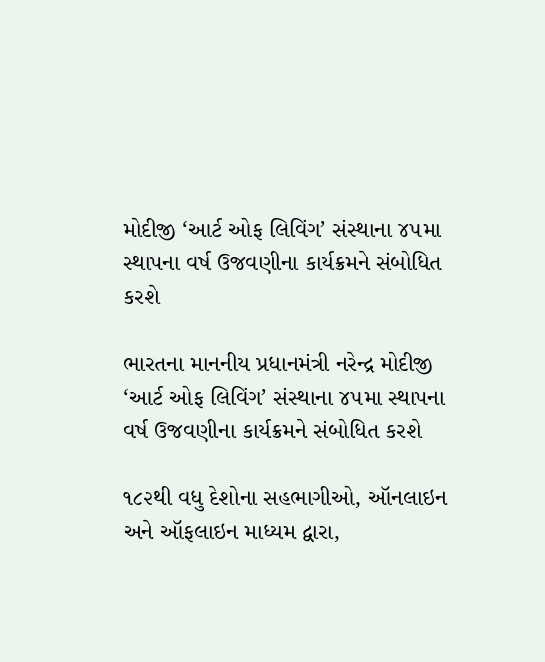મોદીજી ‘આર્ટ ઓફ લિવિંગ’ સંસ્થાના ૪૫મા સ્થાપના વર્ષ ઉજવણીના કાર્યક્રમને સંબોધિત કરશે

ભારતના માનનીય પ્રધાનમંત્રી નરેન્દ્ર મોદીજી ‘આર્ટ ઓફ લિવિંગ’ સંસ્થાના ૪૫મા સ્થાપના વર્ષ ઉજવણીના કાર્યક્રમને સંબોધિત કરશે

૧૮૨થી વધુ દેશોના સહભાગીઓ, ઑનલાઇન અને ઑફલાઇન માધ્યમ દ્વારા,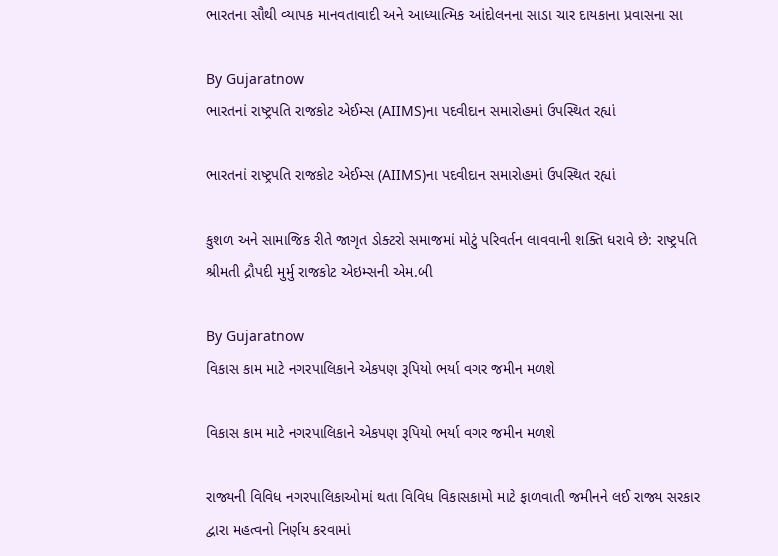ભારતના સૌથી વ્યાપક માનવતાવાદી અને આધ્યાત્મિક આંદોલનના સાડા ચાર દાયકાના પ્રવાસના સા

By Gujaratnow
ભારતનાં રાષ્ટ્રપતિ રાજકોટ એઈમ્સ (AIIMS)ના પદવીદાન સમારોહમાં ઉપસ્થિત રહ્યાં

ભારતનાં રાષ્ટ્રપતિ રાજકોટ એઈમ્સ (AIIMS)ના પદવીદાન સમારોહમાં ઉપસ્થિત રહ્યાં

કુશળ અને સામાજિક રીતે જાગૃત ડોક્ટરો સમાજમાં મોટું પરિવર્તન લાવવાની શક્તિ ધરાવે છે: રાષ્ટ્રપતિ શ્રીમતી દ્રૌપદી મુર્મુ રાજકોટ એઇમ્સની એમ.બી

By Gujaratnow
વિકાસ કામ માટે નગરપાલિકાને એકપણ રૂપિયો ભર્યા વગર જમીન મળશે

વિકાસ કામ માટે નગરપાલિકાને એકપણ રૂપિયો ભર્યા વગર જમીન મળશે

રાજ્યની વિવિધ નગરપાલિકાઓમાં થતા વિવિધ વિકાસકામો માટે ફાળવાતી જમીનને લઈ રાજ્ય સરકાર દ્વારા મહત્વનો નિર્ણય કરવામાં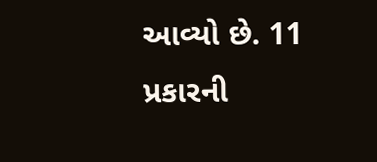આવ્યો છે. 11 પ્રકારની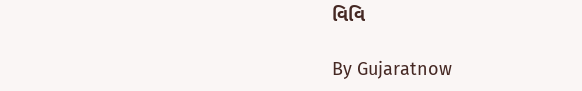વિવિ

By Gujaratnow